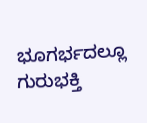ಭೂಗರ್ಭದಲ್ಲೂ ಗುರುಭಕ್ತಿ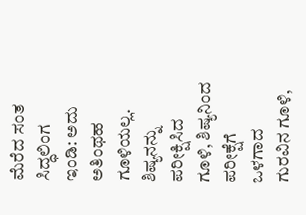ಮೆರೆದ ಸಂತ ಸಿದ್ಧಲಿಂಗ
ಇಂಡಿ: ಅದು ಅತಿಂಥಹ ಗೂಳಿಯಲ್ಲ. ಶಿಷ್ಯನನ್ನು ಪರೀಕ್ಷಿಸಿದ ಗೂಳಿ, ಶಿಷ್ಯನಿಂದ ಪರೀಕ್ಷೆಗೆ ಒಳಗಾದ ಗುರವಿನ ಗೂಳಿ,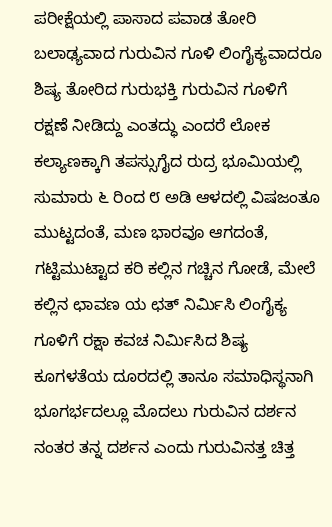ಪರೀಕ್ಷೆಯಲ್ಲಿ ಪಾಸಾದ ಪವಾಡ ತೋರಿ ಬಲಾಢ್ಯವಾದ ಗುರುವಿನ ಗೂಳಿ ಲಿಂಗೈಕ್ಯವಾದರೂ ಶಿಷ್ಯ ತೋರಿದ ಗುರುಭಕ್ತಿ ಗುರುವಿನ ಗೂಳಿಗೆ ರಕ್ಷಣೆ ನೀಡಿದ್ದು ಎಂತದ್ಧು ಎಂದರೆ ಲೋಕ ಕಲ್ಯಾಣಕ್ಕಾಗಿ ತಪಸ್ಸುಗೈದ ರುದ್ರ ಭೂಮಿಯಲ್ಲಿ ಸುಮಾರು ೬ ರಿಂದ ೮ ಅಡಿ ಆಳದಲ್ಲಿ ವಿಷಜಂತೂ ಮುಟ್ಟದಂತೆ, ಮಣ ಭಾರವೂ ಆಗದಂತೆ, ಗಟ್ಟಿಮುಟ್ಟಾದ ಕರಿ ಕಲ್ಲಿನ ಗಚ್ಚಿನ ಗೋಡೆ, ಮೇಲೆ ಕಲ್ಲಿನ ಛಾವಣ ಯ ಛತ್ ನಿರ್ಮಿಸಿ ಲಿಂಗೈಕ್ಯ ಗೂಳಿಗೆ ರಕ್ಷಾ ಕವಚ ನಿರ್ಮಿಸಿದ ಶಿಷ್ಯ ಕೂಗಳತೆಯ ದೂರದಲ್ಲಿ ತಾನೂ ಸಮಾಧಿಸ್ಥನಾಗಿ ಭೂಗರ್ಭದಲ್ಲೂ ಮೊದಲು ಗುರುವಿನ ದರ್ಶನ ನಂತರ ತನ್ನ ದರ್ಶನ ಎಂದು ಗುರುವಿನತ್ತ ಚಿತ್ತ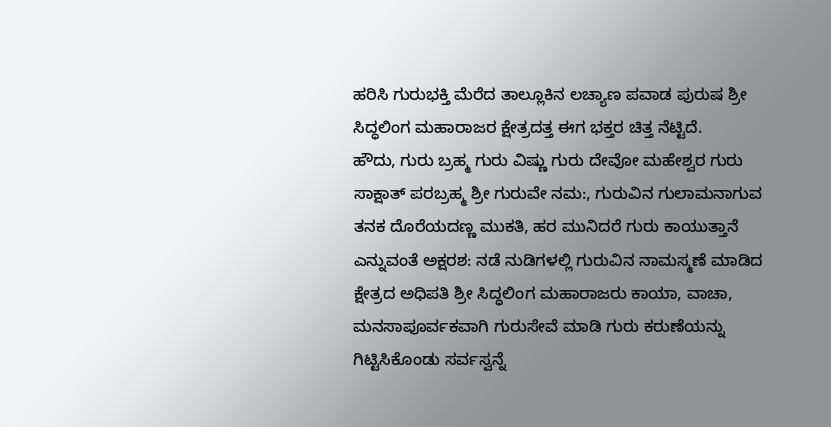ಹರಿಸಿ ಗುರುಭಕ್ತಿ ಮೆರೆದ ತಾಲ್ಲೂಕಿನ ಲಚ್ಯಾಣ ಪವಾಡ ಪುರುಷ ಶ್ರೀ ಸಿದ್ಧಲಿಂಗ ಮಹಾರಾಜರ ಕ್ಷೇತ್ರದತ್ತ ಈಗ ಭಕ್ತರ ಚಿತ್ತ ನೆಟ್ಟಿದೆ.
ಹೌದು, ಗುರು ಬ್ರಹ್ಮ ಗುರು ವಿಷ್ಣು ಗುರು ದೇವೋ ಮಹೇಶ್ವರ ಗುರು ಸಾಕ್ಷಾತ್ ಪರಬ್ರಹ್ಮ ಶ್ರೀ ಗುರುವೇ ನಮ:, ಗುರುವಿನ ಗುಲಾಮನಾಗುವ ತನಕ ದೊರೆಯದಣ್ಣ ಮುಕತಿ, ಹರ ಮುನಿದರೆ ಗುರು ಕಾಯುತ್ತಾನೆ ಎನ್ನುವಂತೆ ಅಕ್ಷರಶ: ನಡೆ ನುಡಿಗಳಲ್ಲಿ ಗುರುವಿನ ನಾಮಸ್ಮಣೆ ಮಾಡಿದ ಕ್ಷೇತ್ರದ ಅಧಿಪತಿ ಶ್ರೀ ಸಿದ್ಧಲಿಂಗ ಮಹಾರಾಜರು ಕಾಯಾ, ವಾಚಾ, ಮನಸಾಪೂರ್ವಕವಾಗಿ ಗುರುಸೇವೆ ಮಾಡಿ ಗುರು ಕರುಣೆಯನ್ನು ಗಿಟ್ಟಿಸಿಕೊಂಡು ಸರ್ವಸ್ವನ್ನೆ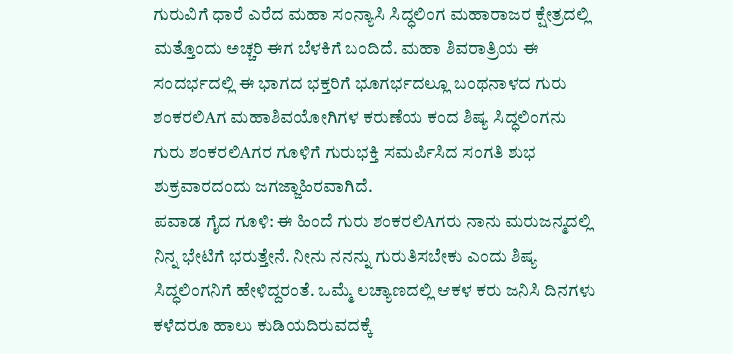ಗುರುವಿಗೆ ಧಾರೆ ಎರೆದ ಮಹಾ ಸಂನ್ಯಾಸಿ ಸಿದ್ಧಲಿಂಗ ಮಹಾರಾಜರ ಕ್ಷೇತ್ರದಲ್ಲಿ ಮತ್ತೊಂದು ಅಚ್ಚರಿ ಈಗ ಬೆಳಕಿಗೆ ಬಂದಿದೆ. ಮಹಾ ಶಿವರಾತ್ರಿಯ ಈ ಸಂದರ್ಭದಲ್ಲಿ ಈ ಭಾಗದ ಭಕ್ತರಿಗೆ ಭೂಗರ್ಭದಲ್ಲೂ ಬಂಥನಾಳದ ಗುರು ಶಂಕರಲಿAಗ ಮಹಾಶಿವಯೋಗಿಗಳ ಕರುಣೆಯ ಕಂದ ಶಿಷ್ಯ ಸಿದ್ಧಲಿಂಗನು ಗುರು ಶಂಕರಲಿAಗರ ಗೂಳಿಗೆ ಗುರುಭಕ್ತಿ ಸಮರ್ಪಿಸಿದ ಸಂಗತಿ ಶುಭ ಶುಕ್ರವಾರದಂದು ಜಗಜ್ಜಾಹಿರವಾಗಿದೆ.
ಪವಾಡ ಗೈದ ಗೂಳಿ: ಈ ಹಿಂದೆ ಗುರು ಶಂಕರಲಿAಗರು ನಾನು ಮರುಜನ್ಮದಲ್ಲಿ ನಿನ್ನ ಭೇಟಿಗೆ ಭರುತ್ತೇನೆ. ನೀನು ನನನ್ನು ಗುರುತಿಸಬೇಕು ಎಂದು ಶಿಷ್ಯ ಸಿದ್ಧಲಿಂಗನಿಗೆ ಹೇಳಿದ್ದರಂತೆ. ಒಮ್ಮೆ ಲಚ್ಯಾಣದಲ್ಲಿ ಆಕಳ ಕರು ಜನಿಸಿ ದಿನಗಳು ಕಳೆದರೂ ಹಾಲು ಕುಡಿಯದಿರುವದಕ್ಕೆ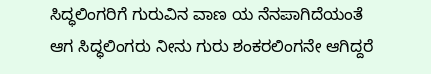ಸಿದ್ಧಲಿಂಗರಿಗೆ ಗುರುವಿನ ವಾಣ ಯ ನೆನಪಾಗಿದೆಯಂತೆ ಆಗ ಸಿದ್ಧಲಿಂಗರು ನೀನು ಗುರು ಶಂಕರಲಿಂಗನೇ ಆಗಿದ್ದರೆ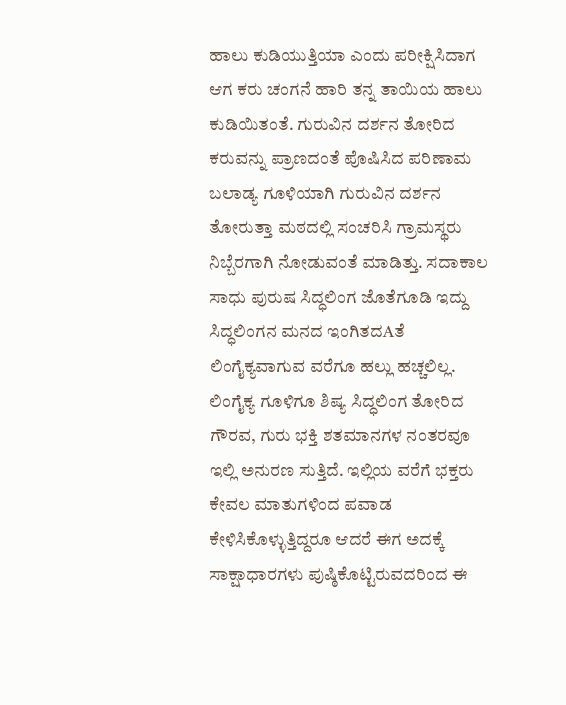ಹಾಲು ಕುಡಿಯುತ್ತಿಯಾ ಎಂದು ಪರೀಕ್ಷಿಸಿದಾಗ ಆಗ ಕರು ಚಂಗನೆ ಹಾರಿ ತನ್ನ ತಾಯಿಯ ಹಾಲು ಕುಡಿಯಿತಂತೆ. ಗುರುವಿನ ದರ್ಶನ ತೋರಿದ ಕರುವನ್ನು ಪ್ರಾಣದಂತೆ ಪೊಷಿಸಿದ ಪರಿಣಾಮ ಬಲಾಡ್ಯ ಗೂಳಿಯಾಗಿ ಗುರುವಿನ ದರ್ಶನ ತೋರುತ್ತಾ ಮಠದಲ್ಲಿ ಸಂಚರಿಸಿ ಗ್ರಾಮಸ್ಥರು ನಿಬ್ಬೆರಗಾಗಿ ನೋಡುವಂತೆ ಮಾಡಿತ್ತು. ಸದಾಕಾಲ ಸಾಧು ಪುರುಷ ಸಿದ್ಧಲಿಂಗ ಜೊತೆಗೂಡಿ ಇದ್ದು ಸಿದ್ಧಲಿಂಗನ ಮನದ ಇಂಗಿತದAತೆ ಲಿಂಗೈಕ್ಯವಾಗುವ ವರೆಗೂ ಹಲ್ಲು ಹಚ್ಚಲಿಲ್ಲ. ಲಿಂಗೈಕ್ಯ ಗೂಳಿಗೂ ಶಿಷ್ಯ ಸಿದ್ಧಲಿಂಗ ತೋರಿದ ಗೌರವ, ಗುರು ಭಕ್ತಿ ಶತಮಾನಗಳ ನಂತರವೂ ಇಲ್ಲಿ ಅನುರಣ ಸುತ್ತಿದೆ. ಇಲ್ಲಿಯ ವರೆಗೆ ಭಕ್ತರು ಕೇವಲ ಮಾತುಗಳಿಂದ ಪವಾಡ ಕೇಳಿಸಿಕೊಳ್ಳುತ್ತಿದ್ದರೂ ಆದರೆ ಈಗ ಅದಕ್ಕೆ ಸಾಕ್ಷಾಧಾರಗಳು ಪುಷ್ಠಿಕೊಟ್ಟಿರುವದರಿಂದ ಈ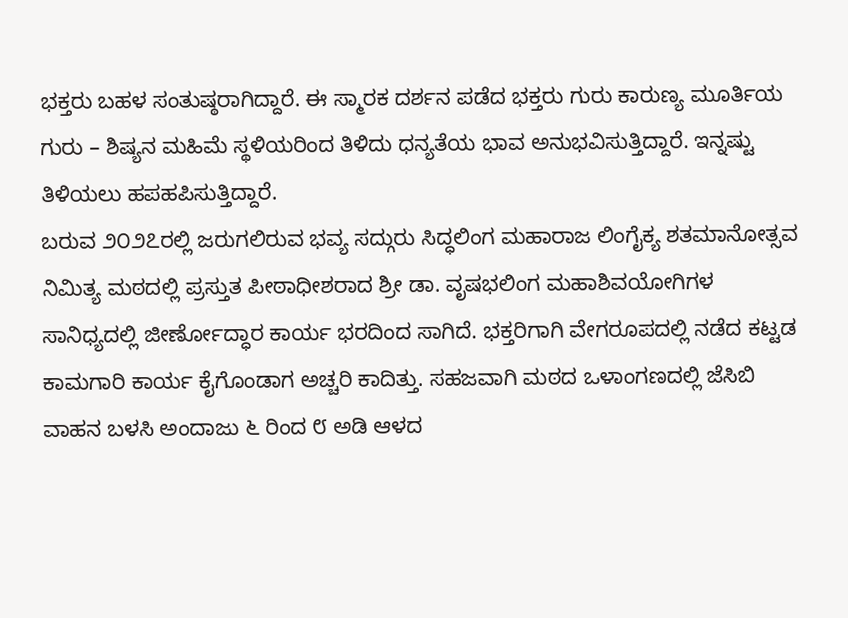ಭಕ್ತರು ಬಹಳ ಸಂತುಷ್ಠರಾಗಿದ್ದಾರೆ. ಈ ಸ್ಮಾರಕ ದರ್ಶನ ಪಡೆದ ಭಕ್ತರು ಗುರು ಕಾರುಣ್ಯ ಮೂರ್ತಿಯ ಗುರು – ಶಿಷ್ಯನ ಮಹಿಮೆ ಸ್ಥಳಿಯರಿಂದ ತಿಳಿದು ಧನ್ಯತೆಯ ಭಾವ ಅನುಭವಿಸುತ್ತಿದ್ದಾರೆ. ಇನ್ನಷ್ಟು ತಿಳಿಯಲು ಹಪಹಪಿಸುತ್ತಿದ್ದಾರೆ.
ಬರುವ ೨೦೨೭ರಲ್ಲಿ ಜರುಗಲಿರುವ ಭವ್ಯ ಸದ್ಗುರು ಸಿದ್ಧಲಿಂಗ ಮಹಾರಾಜ ಲಿಂಗೈಕ್ಯ ಶತಮಾನೋತ್ಸವ ನಿಮಿತ್ಯ ಮಠದಲ್ಲಿ ಪ್ರಸ್ತುತ ಪೀಠಾಧೀಶರಾದ ಶ್ರೀ ಡಾ. ವೃಷಭಲಿಂಗ ಮಹಾಶಿವಯೋಗಿಗಳ ಸಾನಿಧ್ಯದಲ್ಲಿ ಜೀರ್ಣೋದ್ಧಾರ ಕಾರ್ಯ ಭರದಿಂದ ಸಾಗಿದೆ. ಭಕ್ತರಿಗಾಗಿ ವೇಗರೂಪದಲ್ಲಿ ನಡೆದ ಕಟ್ಟಡ ಕಾಮಗಾರಿ ಕಾರ್ಯ ಕೈಗೊಂಡಾಗ ಅಚ್ಚರಿ ಕಾದಿತ್ತು. ಸಹಜವಾಗಿ ಮಠದ ಒಳಾಂಗಣದಲ್ಲಿ ಜೆಸಿಬಿ ವಾಹನ ಬಳಸಿ ಅಂದಾಜು ೬ ರಿಂದ ೮ ಅಡಿ ಆಳದ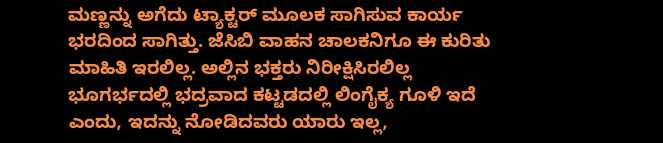ಮಣ್ಣನ್ನು ಅಗೆದು ಟ್ಯಾಕ್ಟರ್ ಮೂಲಕ ಸಾಗಿಸುವ ಕಾರ್ಯ ಭರದಿಂದ ಸಾಗಿತ್ತು. ಜೆಸಿಬಿ ವಾಹನ ಚಾಲಕನಿಗೂ ಈ ಕುರಿತು ಮಾಹಿತಿ ಇರಲಿಲ್ಲ. ಅಲ್ಲಿನ ಭಕ್ತರು ನಿರೀಕ್ಷಿಸಿರಲಿಲ್ಲ ಭೂಗರ್ಭದಲ್ಲಿ ಭದ್ರವಾದ ಕಟ್ಟಡದಲ್ಲಿ ಲಿಂಗೈಕ್ಯ ಗೂಳಿ ಇದೆ ಎಂದು, ಇದನ್ನು ನೋಡಿದವರು ಯಾರು ಇಲ್ಲ,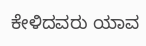ಕೇಳಿದವರು ಯಾವ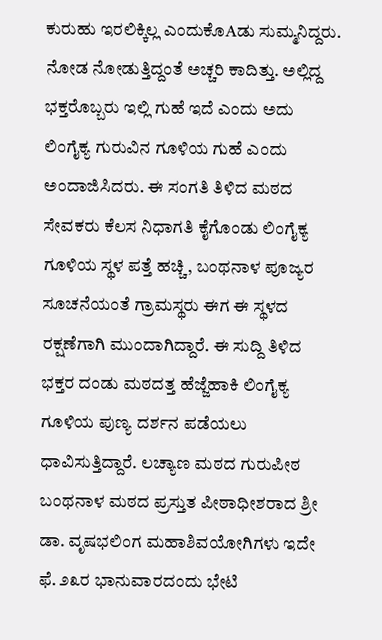ಕುರುಹು ಇರಲಿಕ್ಕಿಲ್ಲ ಎಂದುಕೊAಡು ಸುಮ್ಮನಿದ್ದರು.
ನೋಡ ನೋಡುತ್ತಿದ್ದಂತೆ ಅಚ್ಚರಿ ಕಾದಿತ್ತು. ಅಲ್ಲಿದ್ದ ಭಕ್ತರೊಬ್ಬರು ಇಲ್ಲಿ ಗುಹೆ ಇದೆ ಎಂದು ಅದು ಲಿಂಗೈಕ್ಯ ಗುರುವಿನ ಗೂಳಿಯ ಗುಹೆ ಎಂದು ಅಂದಾಜಿಸಿದರು. ಈ ಸಂಗತಿ ತಿಳಿದ ಮಠದ ಸೇವಕರು ಕೆಲಸ ನಿಧಾಗತಿ ಕೈಗೊಂಡು ಲಿಂಗೈಕ್ಯ ಗೂಳಿಯ ಸ್ಥಳ ಪತ್ತೆ ಹಚ್ಚಿ, ಬಂಥನಾಳ ಪೂಜ್ಯರ ಸೂಚನೆಯಂತೆ ಗ್ರಾಮಸ್ಥರು ಈಗ ಈ ಸ್ಥಳದ ರಕ್ಷಣೆಗಾಗಿ ಮುಂದಾಗಿದ್ದಾರೆ. ಈ ಸುದ್ದಿ ತಿಳಿದ ಭಕ್ತರ ದಂಡು ಮಠದತ್ತ ಹೆಜ್ಜೆಹಾಕಿ ಲಿಂಗೈಕ್ಯ ಗೂಳಿಯ ಪುಣ್ಯ ದರ್ಶನ ಪಡೆಯಲು ಧಾವಿಸುತ್ತಿದ್ದಾರೆ. ಲಚ್ಯಾಣ ಮಠದ ಗುರುಪೀಠ ಬಂಥನಾಳ ಮಠದ ಪ್ರಸ್ತುತ ಪೀಠಾಧೀಶರಾದ ಶ್ರೀ ಡಾ. ವೃಷಭಲಿಂಗ ಮಹಾಶಿವಯೋಗಿಗಳು ಇದೇ ಫೆ. ೨೩ರ ಭಾನುವಾರದಂದು ಭೇಟಿ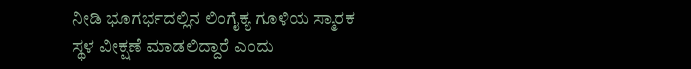ನೀಡಿ ಭೂಗರ್ಭದಲ್ಲಿನ ಲಿಂಗೈಕ್ಯ ಗೂಳಿಯ ಸ್ಮಾರಕ ಸ್ಥಳ ವೀಕ್ಷಣೆ ಮಾಡಲಿದ್ದಾರೆ ಎಂದು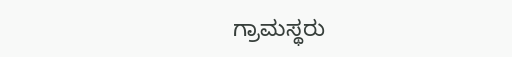ಗ್ರಾಮಸ್ಥರು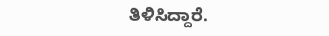ತಿಳಿಸಿದ್ದಾರೆ.